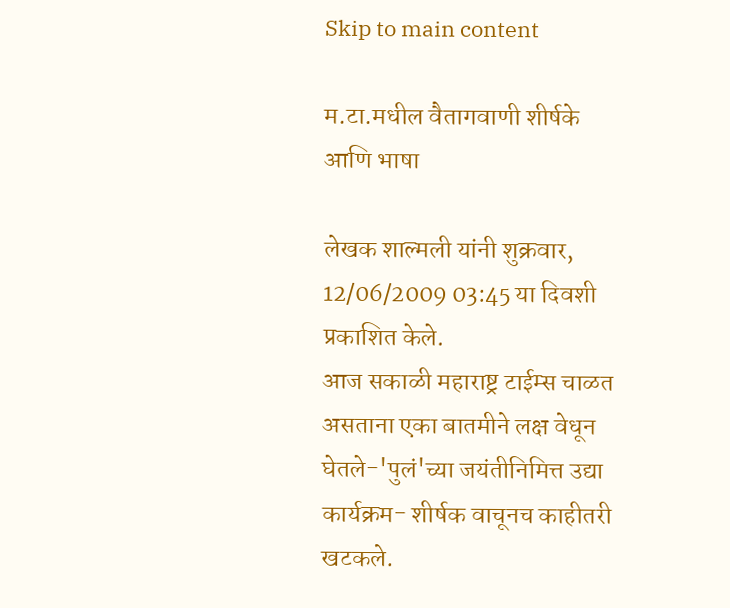Skip to main content

म.टा.मधील वैतागवाणी शीर्षके आणि भाषा

लेखक शाल्मली यांनी शुक्रवार, 12/06/2009 03:45 या दिवशी प्रकाशित केले.
आज सकाळी महाराष्ट्र टाईम्स चाळत असताना एका बातमीने लक्ष वेधून घेतले-'पुलं'च्या जयंतीनिमित्त उद्या कार्यक्रम- शीर्षक वाचूनच काहीतरी खटकले.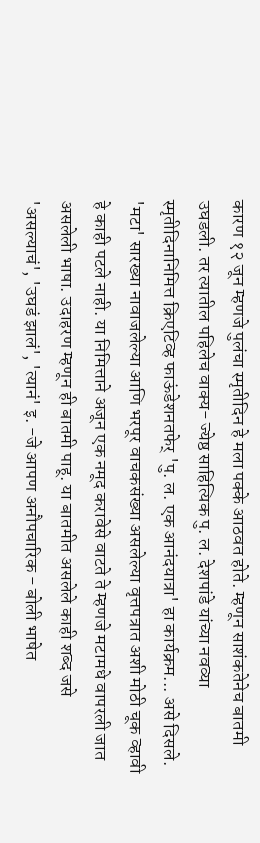कारण १२ जून म्हणजे पुलंचा स्मृतीदिन हे मला पक्के आठवत होते. म्हणून साशंकतेनेच बातमी उघडली. तर त्यातील पहिलेच वाक्य- ज्येष्ठ साहित्यिक पु. ल. देशपांडे यांच्या नवव्या स्मृतीदिनानिमित्त क्रिएटिव्ह फाऊंडेशनतफेर् 'पु. ल. एक आनंदयात्रा' हा कार्यक्रम... असे दिसले. 'मटा' सारख्या नावाजलेल्या आणि भरपूर वाचकसंख्या असलेल्या वृत्तपत्रात अशी मोठी चूक व्हावी हे काही पटले नाही. या निमित्ताने अजून एक नमूद करावेसे वाटते ते म्हणजे मटामधे वापरली जात असलेली भाषा. उदाहरण म्हणून ही बातमी पाहू. या बातमीत असलेले काही शब्द जसे 'असल्याचं', 'उघडं झालं', 'त्यानं' इ. -जे आपण अनौपचारिक - बोली भाषेत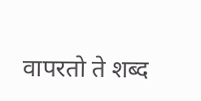वापरतो ते शब्द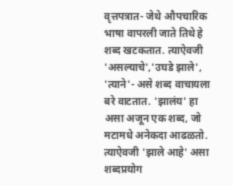वृत्तपत्रात- जेथे औपचारिक भाषा वापरली जाते तिथे हे शब्द खटकतात. त्याऐवजी 'असल्याचे','उघडे झाले', 'त्याने'- असे शब्द वाचायला बरे वाटतात. 'झालंय' हा असा अजून एक शब्द, जो मटामधे अनेकदा आढळतो. त्याऐवजी 'झाले आहे' असा शब्दप्रयोग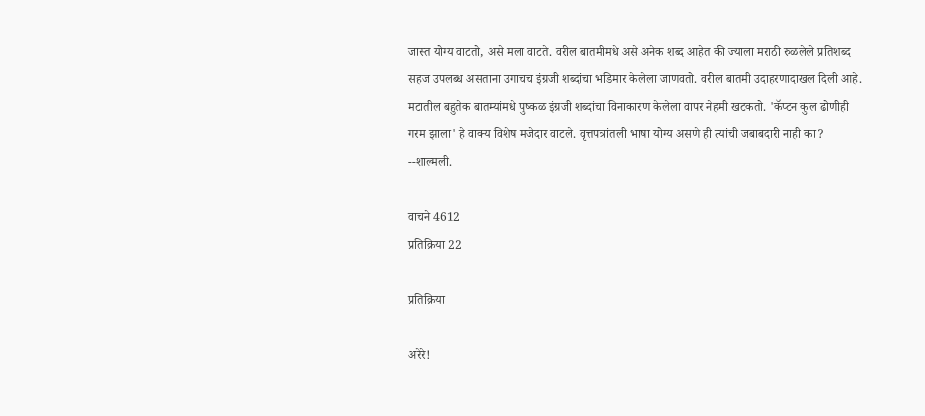जास्त योग्य वाटतो, असे मला वाटते. वरील बातमीमधे असे अनेक शब्द आहेत की ज्याला मराठी रुळलेले प्रतिशब्द सहज उपलब्ध असताना उगाचच इंग्रजी शब्दांचा भडिमार केलेला जाणवतो. वरील बातमी उदाहरणादाखल दिली आहे. मटातील बहुतेक बातम्यांमधे पुष्कळ इंग्रजी शब्दांचा विनाकारण केलेला वापर नेहमी खटकतो. 'कॅप्टन कुल ढोणीही गरम झाला' हे वाक्य विशेष मजेदार वाटले. वृत्तपत्रांतली भाषा योग्य असणे ही त्यांची जबाबदारी नाही का? --शाल्मली.

वाचने 4612
प्रतिक्रिया 22

प्रतिक्रिया

अरेरे!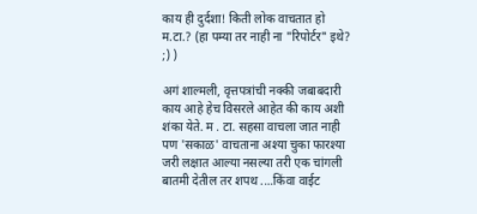काय ही दुर्दशा! किती लोक वाचतात हो म.टा.? (हा पम्या तर नाही ना "रिपोर्टर" इथे? ;) )

अगं शाल्मली, वृत्तपत्रांची नक्की जबाबदारी काय आहे हेच विसरले आहेत की काय अशी शंका येते. म . टा. सहसा वाचला जात नाही पण 'सकाळ' वाचताना अश्या चुका फारश्या जरी लक्षात आल्या नसल्या तरी एक चांगली बातमी देतील तर शपथ ....किंवा वाईट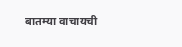बातम्या वाचायची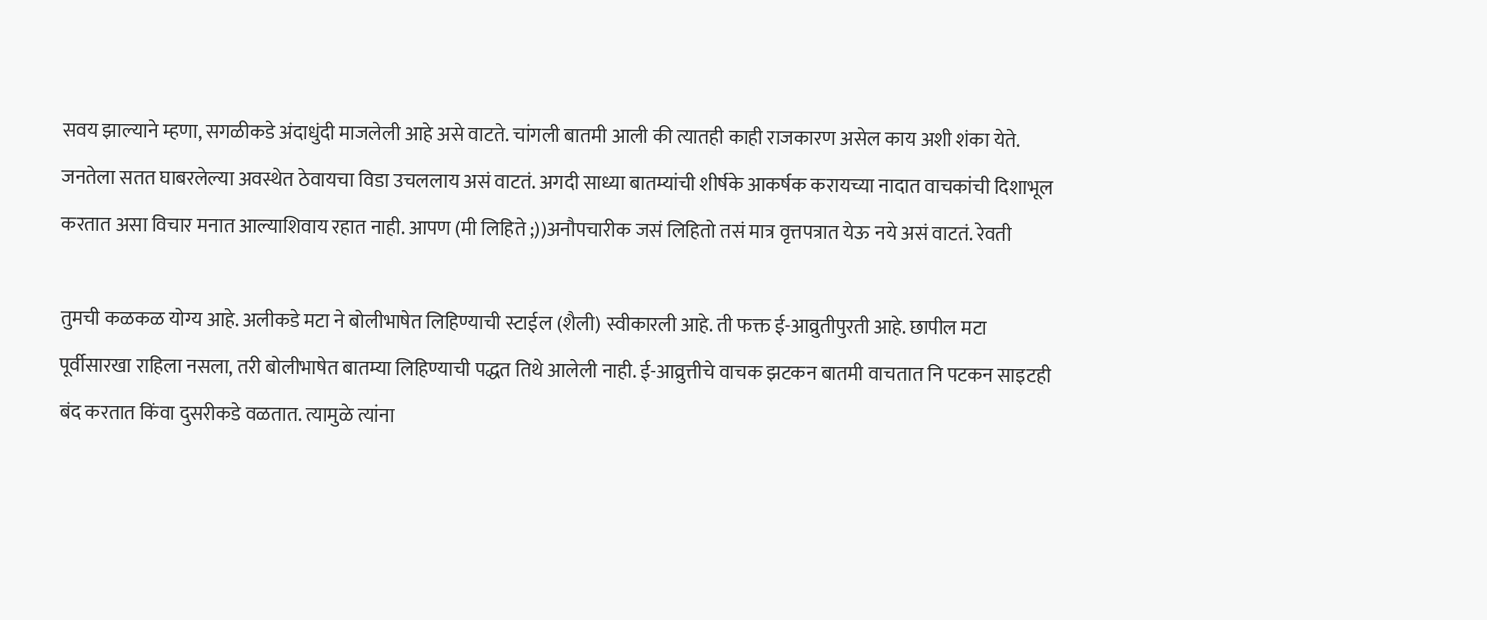सवय झाल्याने म्हणा, सगळीकडे अंदाधुंदी माजलेली आहे असे वाटते. चांगली बातमी आली की त्यातही काही राजकारण असेल काय अशी शंका येते. जनतेला सतत घाबरलेल्या अवस्थेत ठेवायचा विडा उचललाय असं वाटतं. अगदी साध्या बातम्यांची शीर्षके आकर्षक करायच्या नादात वाचकांची दिशाभूल करतात असा विचार मनात आल्याशिवाय रहात नाही. आपण (मी लिहिते ;))अनौपचारीक जसं लिहितो तसं मात्र वृत्तपत्रात येऊ नये असं वाटतं. रेवती

तुमची कळकळ योग्य आहे. अलीकडे मटा ने बोलीभाषेत लिहिण्याची स्टाईल (शैली) स्वीकारली आहे. ती फक्त ई-आव्रुतीपुरती आहे. छापील मटा पूर्वीसारखा राहिला नसला, तरी बोलीभाषेत बातम्या लिहिण्याची पद्धत तिथे आलेली नाही. ई-आव्रुत्तीचे वाचक झटकन बातमी वाचतात नि पटकन साइटही बंद करतात किंवा दुसरीकडे वळतात. त्यामुळे त्यांना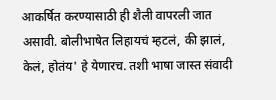आकर्षित करण्यासाठी ही शैली वापरली जात असावी. बोलीभाषेत लिहायचं म्हटलं, की झालं, केलं, होतंय' हे येणारच. तशी भाषा जास्त संवादी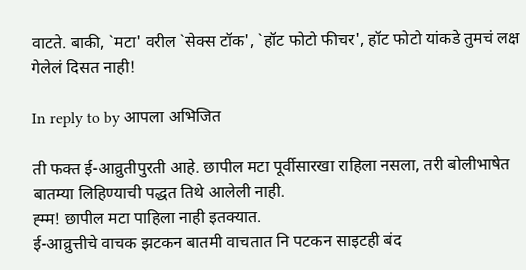वाटते. बाकी, `मटा' वरील `सेक्स टॉक', `हॉट फोटो फीचर', हॉट फोटो यांकडे तुमचं लक्ष गेलेलं दिसत नाही!

In reply to by आपला अभिजित

ती फक्त ई-आव्रुतीपुरती आहे. छापील मटा पूर्वीसारखा राहिला नसला, तरी बोलीभाषेत बातम्या लिहिण्याची पद्धत तिथे आलेली नाही.
ह्म्म! छापील मटा पाहिला नाही इतक्यात.
ई-आव्रुत्तीचे वाचक झटकन बातमी वाचतात नि पटकन साइटही बंद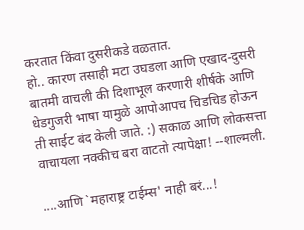करतात किंवा दुसरीकडे वळतात.
हो.. कारण तसाही मटा उघडला आणि एखाद-दुसरी बातमी वाचली की दिशाभूल करणारी शीर्षके आणि धेडगुजरी भाषा यामुळे आपोआपच चिडचिड होऊन ती साईट बंद केली जाते. :) सकाळ आणि लोकसत्ता वाचायला नक्कीच बरा वाटतो त्यापेक्षा! --शाल्मली.

....आणि `महाराष्ट्र टाईम्स' नाही बरं...!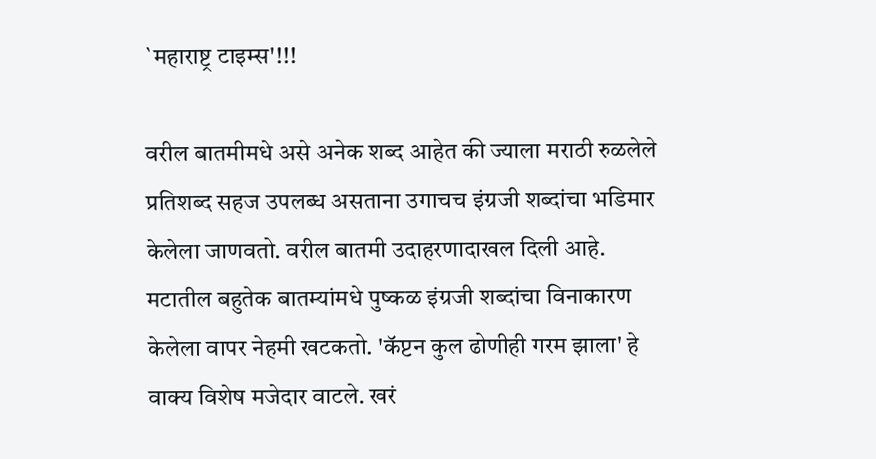`महाराष्ट्र टाइम्स'!!!

वरील बातमीमधे असे अनेक शब्द आहेत की ज्याला मराठी रुळलेले प्रतिशब्द सहज उपलब्ध असताना उगाचच इंग्रजी शब्दांचा भडिमार केलेला जाणवतो. वरील बातमी उदाहरणादाखल दिली आहे. मटातील बहुतेक बातम्यांमधे पुष्कळ इंग्रजी शब्दांचा विनाकारण केलेला वापर नेहमी खटकतो. 'कॅप्टन कुल ढोणीही गरम झाला' हे वाक्य विशेष मजेदार वाटले. खरं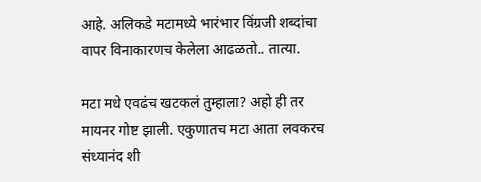आहे. अलिकडे मटामध्ये भारंभार विंग्रजी शब्दांचा वापर विनाकारणच केलेला आढळतो.. तात्या.

मटा मधे एवढंच खटकलं तुम्हाला? अहो ही तर मायनर गोष्ट झाली. एकुणातच मटा आता लवकरच संध्यानंद शी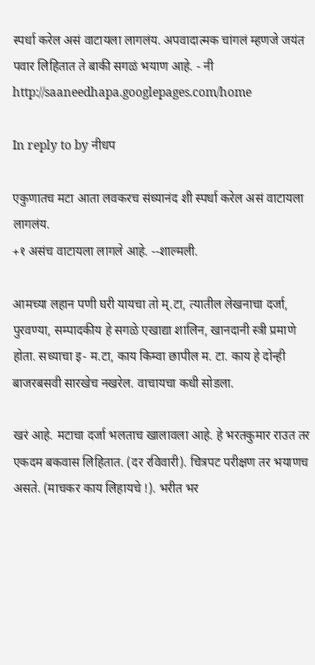स्पर्धा करेल असं वाटायला लागलंय. अपवादात्मक चांगलं म्हणजे जयंत पवार लिहितात ते बाकी सगळं भयाण आहे. - नी http://saaneedhapa.googlepages.com/home

In reply to by नीधप

एकुणातच मटा आता लवकरच संध्यानंद शी स्पर्धा करेल असं वाटायला लागलंय.
+१ असंच वाटायला लागले आहे. --शाल्मली.

आमच्या लहान पणी घरी यायचा तो म्.टा, त्यातील लेखनाचा दर्जा, पुरवण्या, सम्पादकीय हे सगळे एखाद्या शालिन, खानदानी स्त्री प्रमाणे होता. सध्याचा इ- म.टा, काय किम्वा छापील म. टा. काय हे दोन्ही बाजरबसवी सारखेच नखरेल. वाचायचा कधी सोडला.

खरं आहे. मटाचा दर्जा भलताच खालावला आहे. हे भरतकुमार राउत तर एकदम बकवास लिहितात. (दर रविवारी). चित्रपट परीक्षण तर भयाणच असते. (माचकर काय लिहायचे !). भरीत भर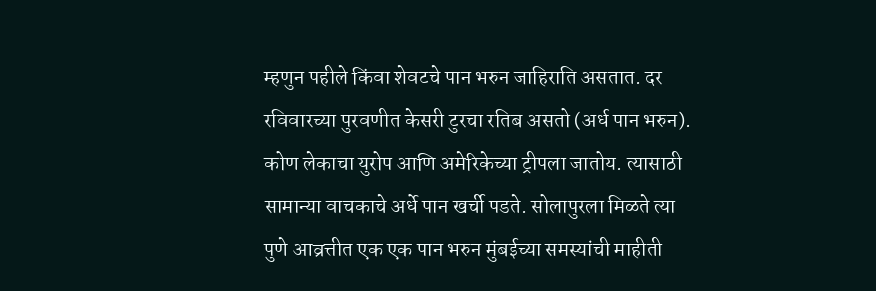म्हणुन पहीले किंवा शेवटचे पान भरुन जाहिराति असतात. दर रविवारच्या पुरवणीत केसरी टुरचा रतिब असतो (अर्ध पान भरुन). कोण लेकाचा युरोप आणि अमेरिकेच्या ट्रीपला जातोय. त्यासाठी सामान्या वाचकाचे अर्धे पान खर्ची पडते. सोलापुरला मिळते त्या पुणे आव्रत्तीत एक एक पान भरुन मुंबईच्या समस्यांची माहीती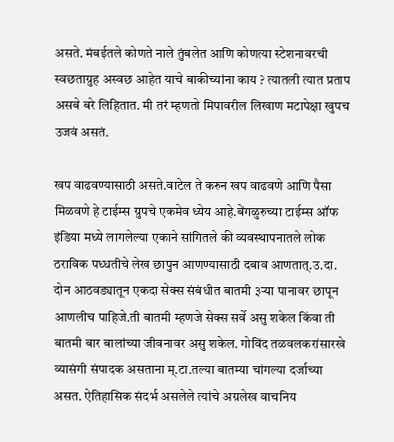असते. मंबईतले कोणते नाले तुंबलेत आणि कोणत्या स्टेशनावरची स्वछताग्रुह अस्वछ आहेत याचे बाकीच्यांना काय ? त्यातली त्यात प्रताप असबे बरे लिहितात. मी तरं म्हणतो मिपावरील लिखाण मटापेक्षा खुपच उजवं असतं.

खप वाढवण्यासाठी असते.वाटेल ते करुन खप वाढवणे आणि पैसा मिळवणे हे टाईम्स ग्रुपचे एकमेव ध्येय आहे.बेंगळुरुच्या टाईम्स ऑफ इंडिया मध्ये लागलेल्या एकाने सांगितले की व्यवस्थापनातले लोक ठराविक पध्धतीचे लेख छापुन आणण्यासाठी दबाव आणतात्.उ.दा. दोन आठवड्यातून एकदा सेक्स संबंधीत बातमी ३र्‍या पानावर छापून आणलीच पाहिजे.ती बातमी म्हणजे सेक्स सर्वे असु शकेल किंवा ती बातमी बार बालांच्या जीवनावर असु शकेल. गोविंद तळवलकरांसारखे व्यासंगी संपादक असताना म्.टा.तल्या बातम्या चांगल्या दर्जाच्या असत. ऐतिहासिक संदर्भ असलेले त्यांचे अग्रलेख वाचनिय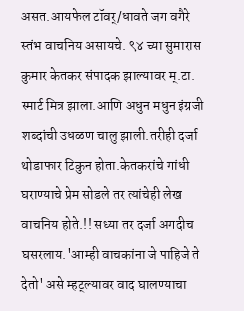असत.आयफेल टॉवर्/धावते जग वगैरे स्तंभ वाचनिय असायचे. ९४ च्या सुमारास कुमार केतकर संपादक झाल्यावर म्.टा. स्मार्ट मित्र झाला.आणि अधुन मधुन इंग्रजी शब्दांची उधळण चालु झाली.तरीही दर्जा थोडाफार टिकुन होता.केतकरांचे गांधी घराण्याचे प्रेम सोडले तर त्यांचेही लेख वाचनिय होते.!! सध्या तर दर्जा अगदीच घसरलाय.'आम्ही वाचकांना जे पाहिजे ते देतो' असे म्हट्ल्यावर वाद घालण्याचा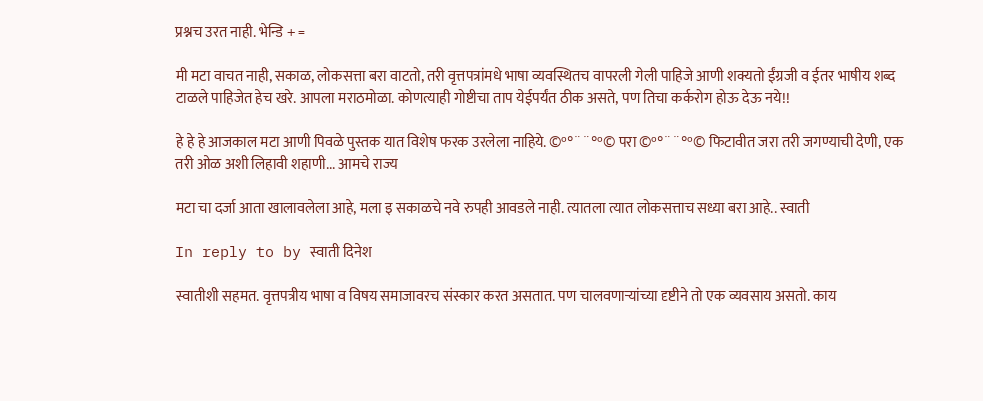प्रश्नच उरत नाही. भेन्डि + =

मी मटा वाचत नाही, सकाळ, लोकसत्ता बरा वाटतो, तरी वृत्तपत्रांमधे भाषा व्यवस्थितच वापरली गेली पाहिजे आणी शक्यतो ईंग्रजी व ईतर भाषीय शब्द टाळले पाहिजेत हेच खरे. आपला मराठमोळा. कोणत्याही गोष्टीचा ताप येईपर्यंत ठीक असते, पण तिचा कर्करोग होऊ देऊ नये!!

हे हे हे आजकाल मटा आणी पिवळे पुस्तक यात विशेष फरक उरलेला नाहिये. ©º°¨¨°º© परा ©º°¨¨°º© फिटावीत जरा तरी जगण्याची देणी, एक तरी ओळ अशी लिहावी शहाणी... आमचे राज्य

मटा चा दर्जा आता खालावलेला आहे, मला इ सकाळचे नवे रुपही आवडले नाही. त्यातला त्यात लोकसत्ताच सध्या बरा आहे.. स्वाती

In reply to by स्वाती दिनेश

स्वातीशी सहमत. वृत्तपत्रीय भाषा व विषय समाजावरच संस्कार करत असतात. पण चालवणार्‍यांच्या दृष्टीने तो एक व्यवसाय असतो. काय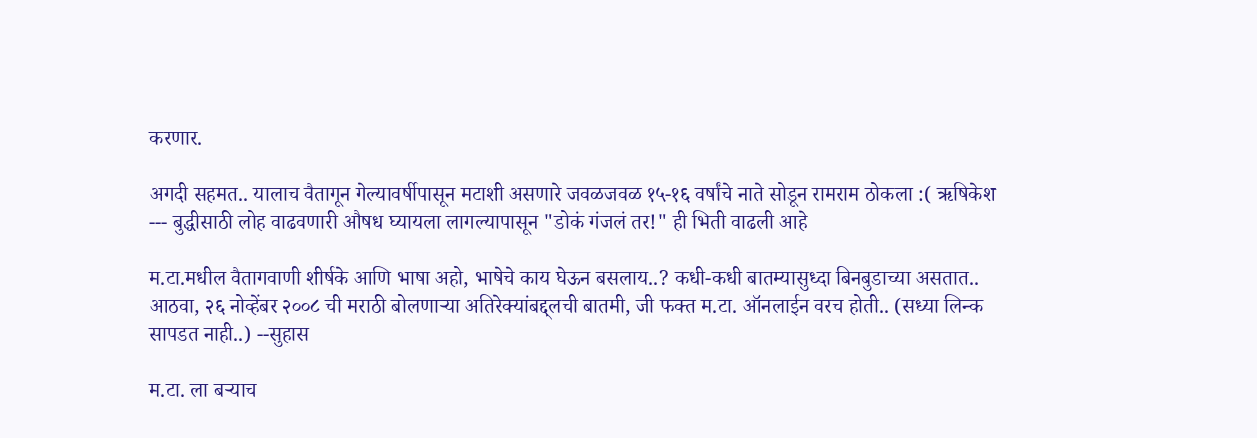करणार.

अगदी सहमत.. यालाच वैतागून गेल्यावर्षीपासून मटाशी असणारे जवळजवळ १५-१६ वर्षांचे नाते सोडून रामराम ठोकला :( ऋषिकेश --- बुद्धीसाठी लोह वाढवणारी औषध घ्यायला लागल्यापासून "डोकं गंजलं तर!" ही भिती वाढली आहे

म.टा.मधील वैतागवाणी शीर्षके आणि भाषा अहो, भाषेचे काय घेऊन बसलाय..? कधी-कधी बातम्यासुध्दा बिनबुडाच्या असतात.. आठवा, २६ नोव्हेंबर २००८ ची मराठी बोलणार्‍या अतिरेक्यांबद्द्लची बातमी, जी फक्त म.टा. ऑनलाईन वरच होती.. (सध्या लिन्क सापडत नाही..) --सुहास

म.टा. ला बर्‍याच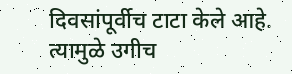दिवसांपूर्वीच टाटा केले आहे. त्यामुळे उगीच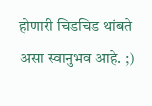होणारी चिडचिड थांबते असा स्वानुभव आहे. ;)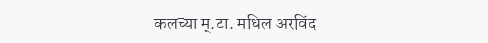कलच्या म्.टा. मधिल अरविंद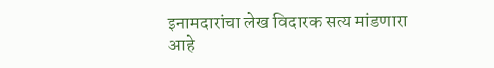इनामदारांचा लेख विदारक सत्य मांडणारा आहे